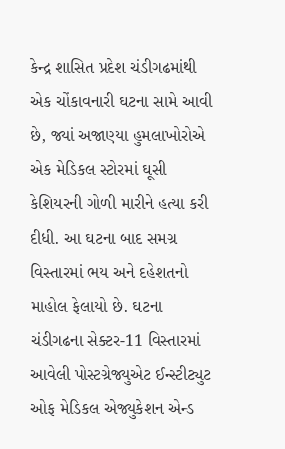કેન્દ્ર શાસિત પ્રદેશ ચંડીગઢમાંથી એક ચોંકાવનારી ઘટના સામે આવી છે, જ્યાં અજાણ્યા હુમલાખોરોએ એક મેડિકલ સ્ટોરમાં ઘૂસી કેશિયરની ગોળી મારીને હત્યા કરી દીધી. આ ઘટના બાદ સમગ્ર વિસ્તારમાં ભય અને દહેશતનો માહોલ ફેલાયો છે. ઘટના ચંડીગઢના સેક્ટર-11 વિસ્તારમાં આવેલી પોસ્ટગ્રેજ્યુએટ ઈન્સ્ટીટ્યુટ ઓફ મેડિકલ એજ્યુકેશન એન્ડ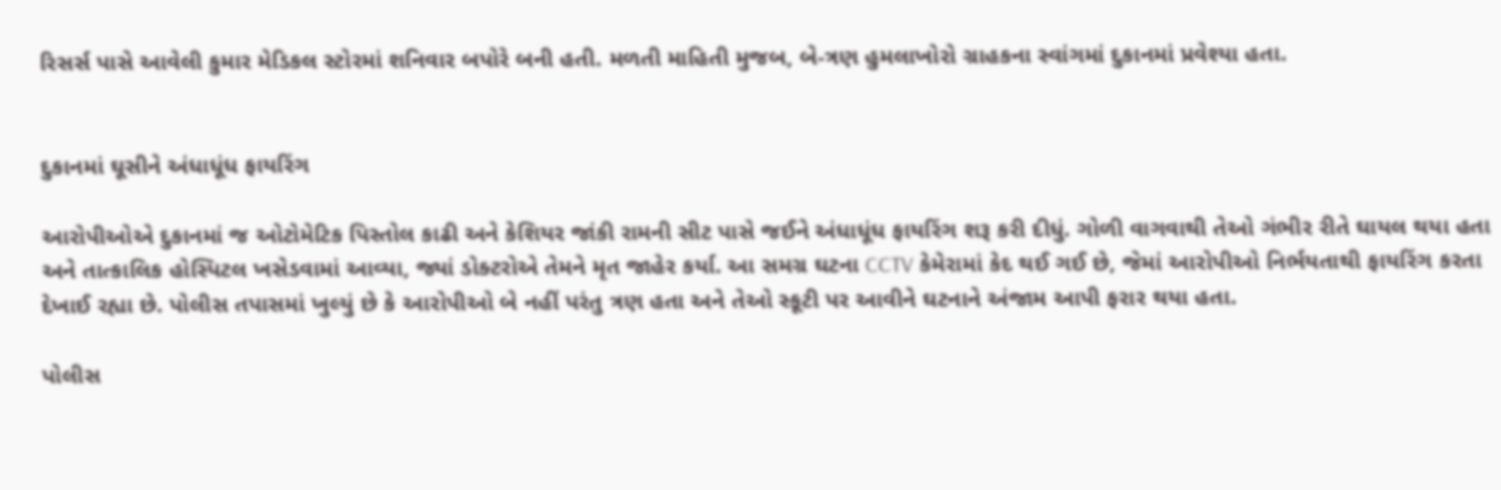રિસર્સ પાસે આવેલી કુમાર મેડિકલ સ્ટોરમાં શનિવાર બપોરે બની હતી. મળતી માહિતી મુજબ, બે-ત્રણ હુમલાખોરો ગ્રાહકના સ્વાંગમાં દુકાનમાં પ્રવેશ્યા હતા.


દુકાનમાં ઘૂસીને અંધાધૂંધ ફાયરિંગ

આરોપીઓએ દુકાનમાં જ ઓટોમેટિક પિસ્તોલ કાઢી અને કેશિયર જાંકી રામની સીટ પાસે જઈને અંધાધૂંધ ફાયરિંગ શરૂ કરી દીધું. ગોળી વાગવાથી તેઓ ગંભીર રીતે ઘાયલ થયા હતા અને તાત્કાલિક હોસ્પિટલ ખસેડવામાં આવ્યા, જ્યાં ડોક્ટરોએ તેમને મૃત જાહેર કર્યા. આ સમગ્ર ઘટના CCTV કેમેરામાં કેદ થઈ ગઈ છે, જેમાં આરોપીઓ નિર્ભયતાથી ફાયરિંગ કરતા દેખાઈ રહ્યા છે. પોલીસ તપાસમાં ખુલ્યું છે કે આરોપીઓ બે નહીં પરંતુ ત્રણ હતા અને તેઓ સ્કૂટી પર આવીને ઘટનાને અંજામ આપી ફરાર થયા હતા.

પોલીસ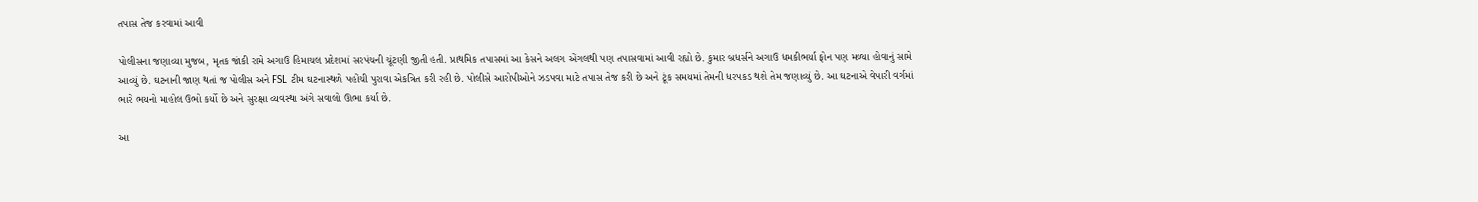તપાસ તેજ કરવામાં આવી

પોલીસના જણાવ્યા મુજબ, મૃતક જાંકી રામે અગાઉ હિમાચલ પ્રદેશમાં સરપંચની ચૂંટણી જીતી હતી. પ્રાથમિક તપાસમાં આ કેસને અલગ એંગલથી પણ તપાસવામાં આવી રહ્યો છે. કુમાર બ્રધર્સને અગાઉ ધમકીભર્યા ફોન પણ મળ્યા હોવાનું સામે આવ્યું છે. ઘટનાની જાણ થતાં જ પોલીસ અને FSL ટીમ ઘટનાસ્થળે પહોંચી પુરાવા એકત્રિત કરી રહી છે. પોલીસે આરોપીઓને ઝડપવા માટે તપાસ તેજ કરી છે અને ટૂંક સમયમાં તેમની ધરપકડ થશે તેમ જણાવ્યું છે. આ ઘટનાએ વેપારી વર્ગમાં ભારે ભયનો માહોલ ઉભો કર્યો છે અને સુરક્ષા વ્યવસ્થા અંગે સવાલો ઊભા કર્યા છે.

આ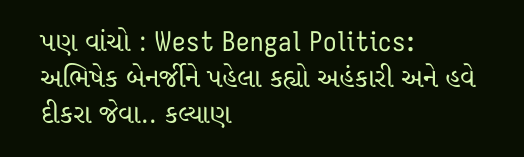પણ વાંચો : West Bengal Politics: અભિષેક બેનર્જીને પહેલા કહ્યો અહંકારી અને હવે દીકરા જેવા.. કલ્યાણ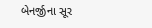બેનર્જીના સૂર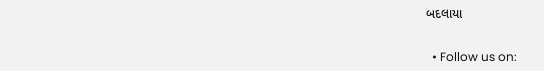બદલાયા


  • Follow us on: